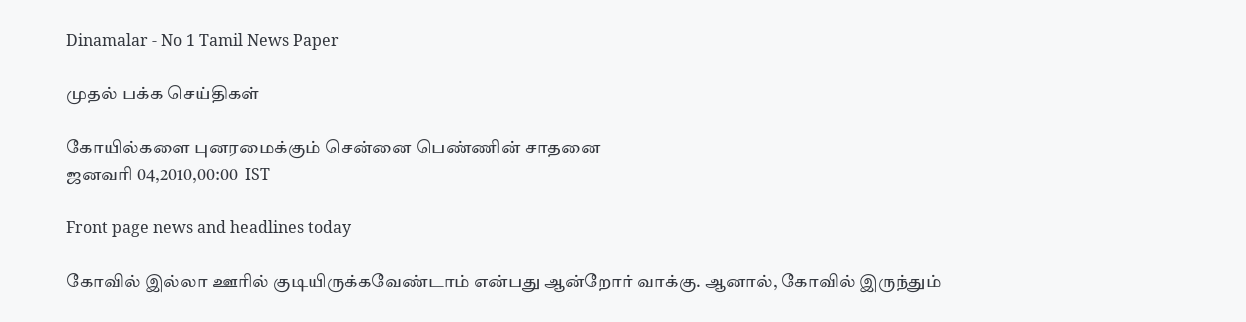Dinamalar - No 1 Tamil News Paper

முதல் பக்க செய்திகள்

கோயில்களை புனரமைக்கும் சென்னை பெண்ணின் சாதனை
ஜனவரி 04,2010,00:00  IST

Front page news and headlines today

கோவில் இல்லா ஊரில் குடியிருக்கவேண்டாம் என்பது ஆன்றோர் வாக்கு. ஆனால், கோவில் இருந்தும்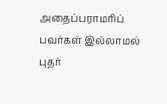அதைப்பராமரிப் பவர்கள் இல்லாமல் புதர்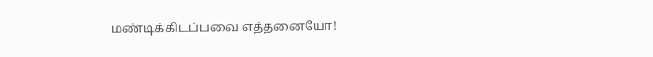மண்டிக்கிடப்பவை எத்தனையோ!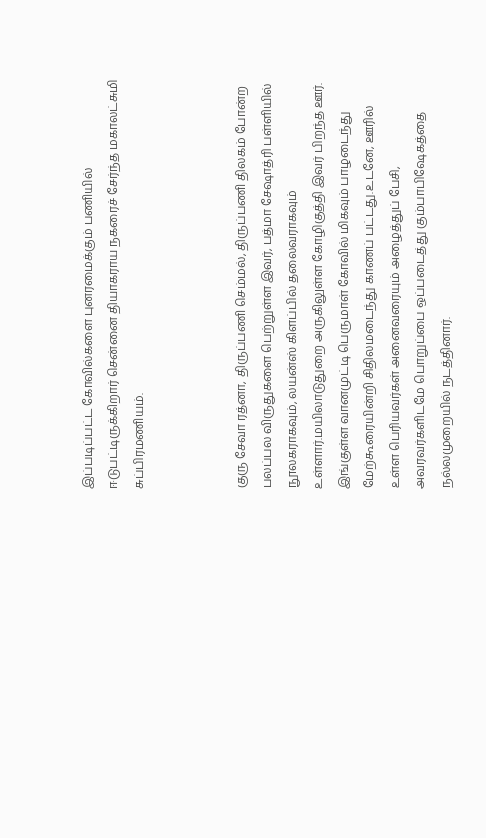இப்படிப்பட்ட கோவில்களை புனரமைக்கும் பணியில் ஈடுபட்டிருக்கிறார் சென்னை தியாகராய நகரைச் சேர்ந்த மகாலட்சுமி சுப்பிரமணியம்.



குரு சேவா ரத்னா, திருப்பணி செம்மல், திருப்பணி திலகம் போன்ற பலப்பல விருதுகளை பெற்றுள்ள இவர், பத்மா சேஷாத்ரி பள்ளியில் நூலகராகவும், லயன்ஸ் கிளப்பில் தலைவராகவும் உள்ளார்.மயிலாடுதுறை அருகிலுள்ள கோழிகுத்தி இவர் பிறந்த ஊர். இங்குள்ள வானமுட்டி பெருமாள் கோவில் மிகவும் பாழடைந்து மேற்கூரையின்றி சிதிலமடைந்து காணப் பட்டது.உடனே, ஊரில் உள்ள பெரியவர்கள் அனைவரையும் அழைத்துப் பேசி, அவரவர்களிடமே பொறுப்பை ஒப்படைத்து கும்பாபிஷேகத்தை நல்லமுறையில் நடத்தினார்.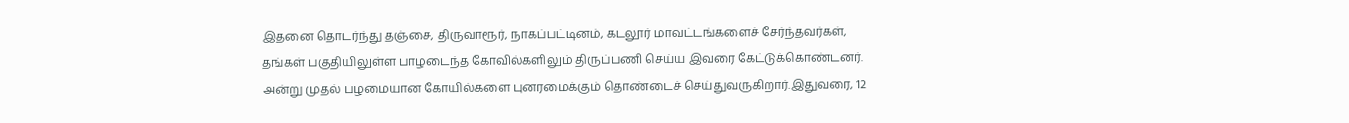இதனை தொடர்ந்து தஞ்சை, திருவாரூர், நாகப்பட்டினம், கடலூர் மாவட்டங்களைச் சேர்ந்தவர்கள், தங்கள் பகுதியிலுள்ள பாழடைந்த கோவில்களிலும் திருப்பணி செய்ய இவரை கேட்டுக்கொண்டனர். அன்று முதல் பழமையான கோயில்களை புனரமைக்கும் தொண்டைச் செய்துவருகிறார்.இதுவரை, 12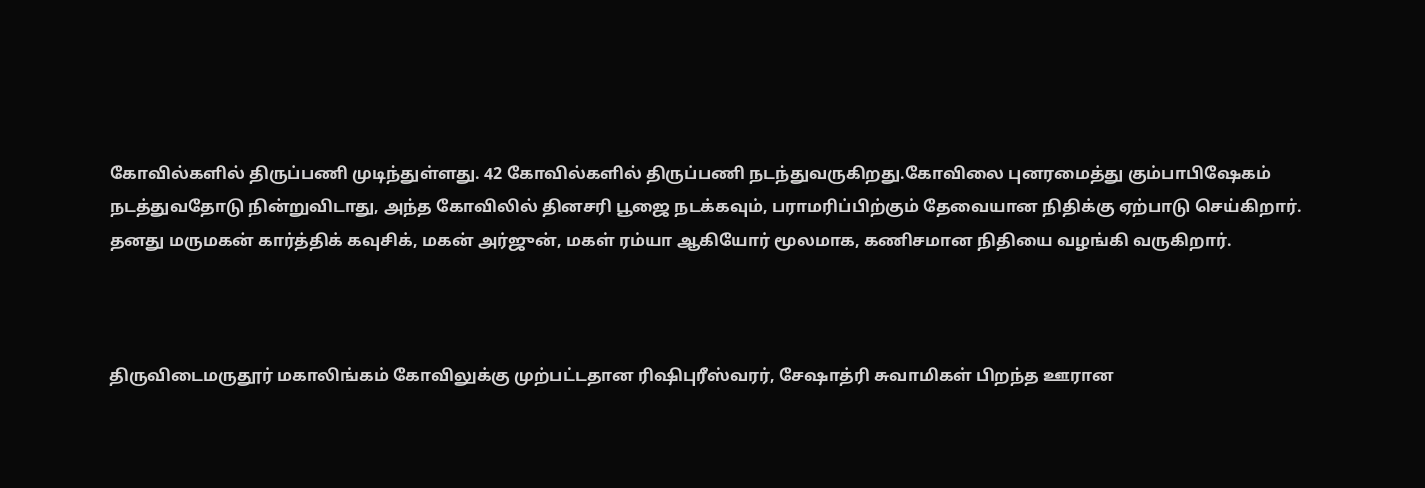கோவில்களில் திருப்பணி முடிந்துள்ளது. 42 கோவில்களில் திருப்பணி நடந்துவருகிறது.கோவிலை புனரமைத்து கும்பாபிஷேகம் நடத்துவதோடு நின்றுவிடாது, அந்த கோவிலில் தினசரி பூஜை நடக்கவும், பராமரிப்பிற்கும் தேவையான நிதிக்கு ஏற்பாடு செய்கிறார். தனது மருமகன் கார்த்திக் கவுசிக், மகன் அர்ஜுன், மகள் ரம்யா ஆகியோர் மூலமாக, கணிசமான நிதியை வழங்கி வருகிறார்.



திருவிடைமருதூர் மகாலிங்கம் கோவிலுக்கு முற்பட்டதான ரிஷிபுரீஸ்வரர், சேஷாத்ரி சுவாமிகள் பிறந்த ஊரான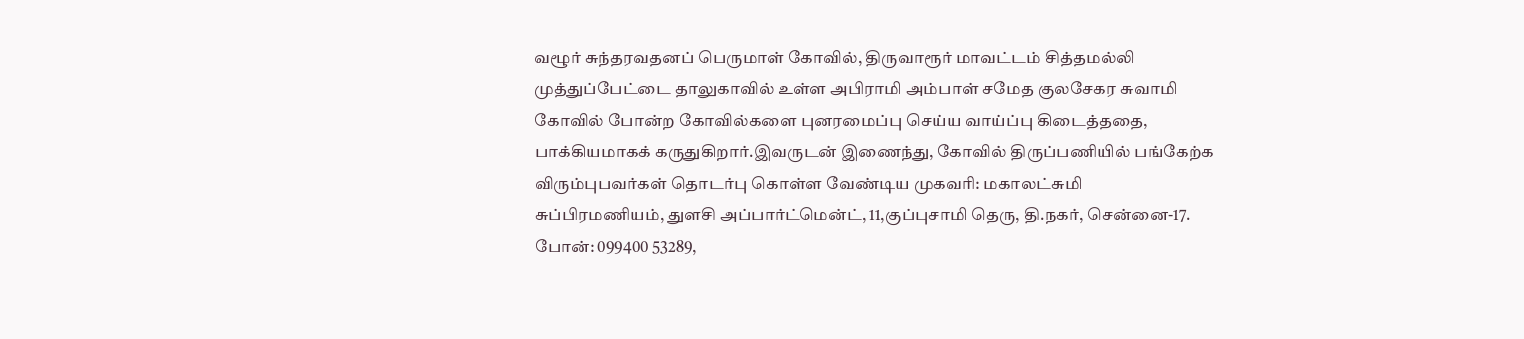வழூர் சுந்தரவதனப் பெருமாள் கோவில், திருவாரூர் மாவட்டம் சித்தமல்லி முத்துப்பேட்டை தாலுகாவில் உள்ள அபிராமி அம்பாள் சமேத குலசேகர சுவாமி கோவில் போன்ற கோவில்களை புனரமைப்பு செய்ய வாய்ப்பு கிடைத்ததை, பாக்கியமாகக் கருதுகிறார்.இவருடன் இணைந்து, கோவில் திருப்பணியில் பங்கேற்க விரும்புபவர்கள் தொடர்பு கொள்ள வேண்டிய முகவரி: மகாலட்சுமி சுப்பிரமணியம், துளசி அப்பார்ட்மென்ட், 11,குப்புசாமி தெரு, தி.நகர், சென்னை-17. போன்: 099400 53289,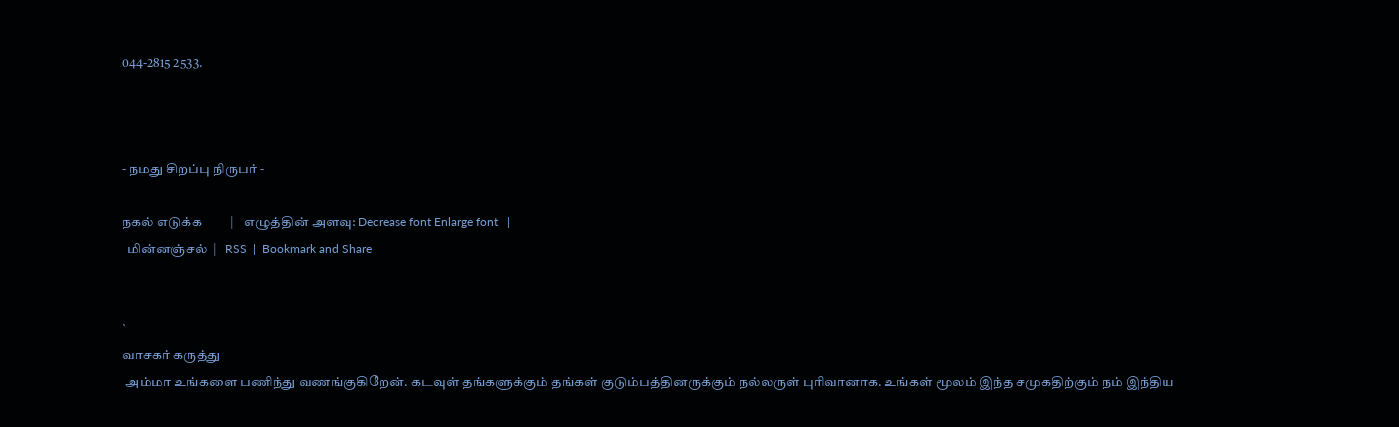044-2815 2533.



- நமது சிறப்பு நிருபர் -

நகல் எடுக்க         |    எழுத்தின் அளவு: Decrease font Enlarge font   |
  மின்னஞ்சல்  |   RSS  |  Bookmark and Share


`
வாசகர் கருத்து
 அம்மா உங்களை பணிந்து வணங்குகிறேன். கடவுள் தங்களுக்கும் தங்கள் குடும்பத்தினருக்கும் நல்லருள் புரிவானாக. உங்கள் மூலம் இந்த சமுகதிற்கும் நம் இந்திய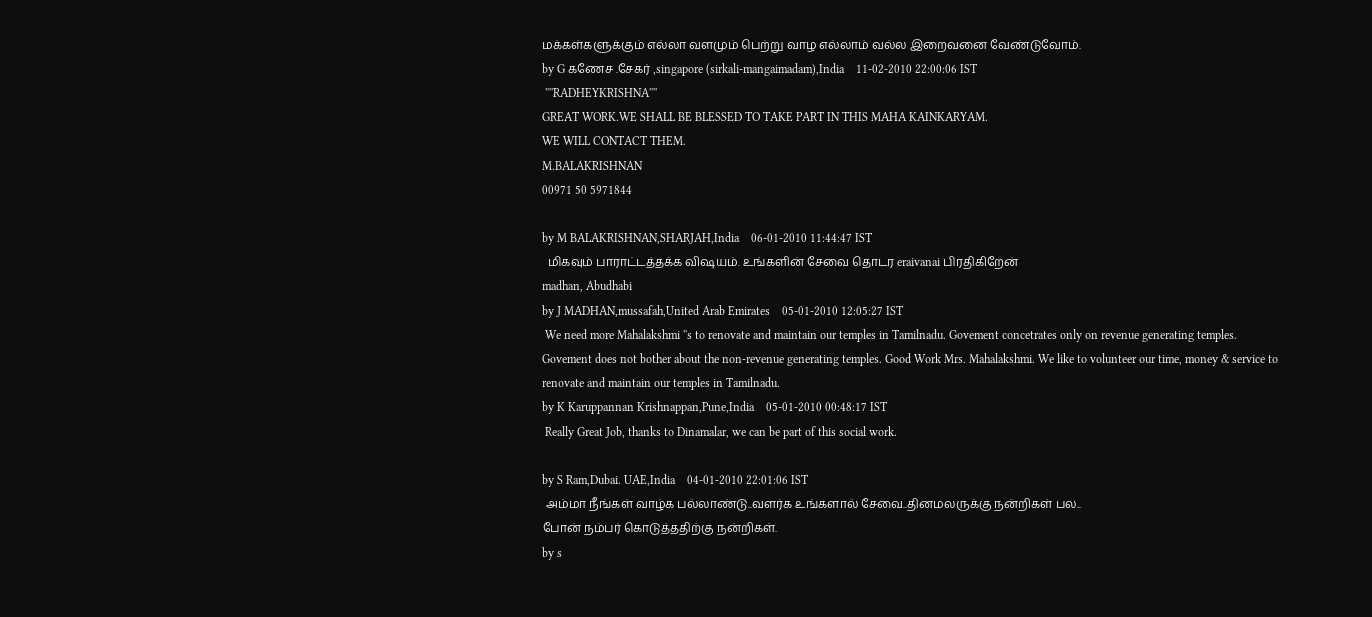மக்கள்களுக்கும் எல்லா வளமும் பெற்று வாழ எல்லாம் வல்ல இறைவனை வேண்டுவோம்.
by G கணேச .சேகர் ,singapore (sirkali-mangaimadam),India    11-02-2010 22:00:06 IST
 ''''RADHEYKRISHNA''''
GREAT WORK.WE SHALL BE BLESSED TO TAKE PART IN THIS MAHA KAINKARYAM.
WE WILL CONTACT THEM.
M.BALAKRISHNAN
00971 50 5971844

by M BALAKRISHNAN,SHARJAH,India    06-01-2010 11:44:47 IST
  மிகவும் பாராட்டத்தக்க விஷயம். உங்களின் சேவை தொடர eraivanai பிரதிகிறேன்
madhan, Abudhabi
by J MADHAN,mussafah,United Arab Emirates    05-01-2010 12:05:27 IST
 We need more Mahalakshmi ''s to renovate and maintain our temples in Tamilnadu. Govement concetrates only on revenue generating temples. Govement does not bother about the non-revenue generating temples. Good Work Mrs. Mahalakshmi. We like to volunteer our time, money & service to renovate and maintain our temples in Tamilnadu.
by K Karuppannan Krishnappan,Pune,India    05-01-2010 00:48:17 IST
 Really Great Job, thanks to Dinamalar, we can be part of this social work.

by S Ram,Dubai. UAE,India    04-01-2010 22:01:06 IST
 அம்மா நீங்கள் வாழ்க பல்லாண்டு..வளர்க உங்களால் சேவை..தினமலருக்கு நன்றிகள் பல..
போன் நம்பர் கொடுத்ததிற்கு நன்றிகள்.
by s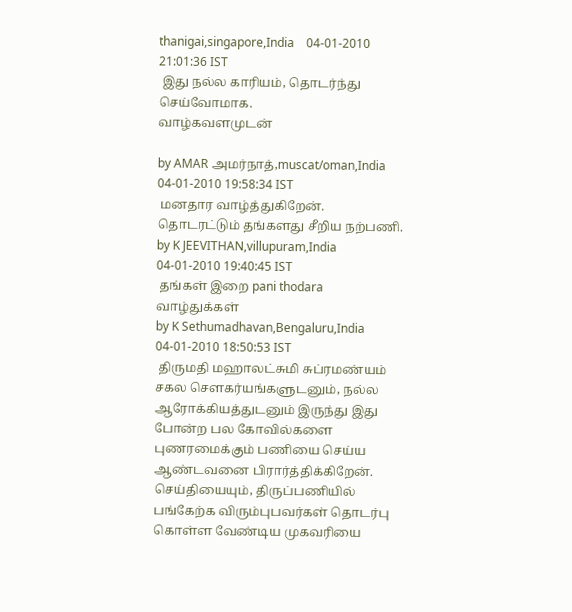thanigai,singapore,India    04-01-2010 21:01:36 IST
 இது நல்ல காரியம், தொடர்ந்து செய்வோமாக.
வாழ்கவளமுடன்

by AMAR அமர்நாத்,muscat/oman,India    04-01-2010 19:58:34 IST
 மனதார வாழ்த்துகிறேன். தொடரட்டும் தங்களது சீறிய நற்பணி.
by K JEEVITHAN,villupuram,India    04-01-2010 19:40:45 IST
 தங்கள் இறை pani thodara வாழ்துக்கள்
by K Sethumadhavan,Bengaluru,India    04-01-2010 18:50:53 IST
 திருமதி மஹாலட்சுமி சுப்ரமண்யம் சகல செளகர்யங்களுடனும், நல்ல ஆரோக்கியத்துடனும் இருந்து இது போன்ற பல கோவில்களை புணரமைக்கும் பணியை செய்ய ஆண்டவனை பிரார்த்திக்கிறேன். செய்தியையும், திருப்பணியில் பங்கேற்க விரும்புபவர்கள் தொடர்பு கொள்ள வேண்டிய முகவரியை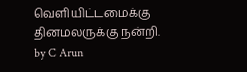வெளியிட்டமைக்கு தினமலருக்கு நன்றி.
by C Arun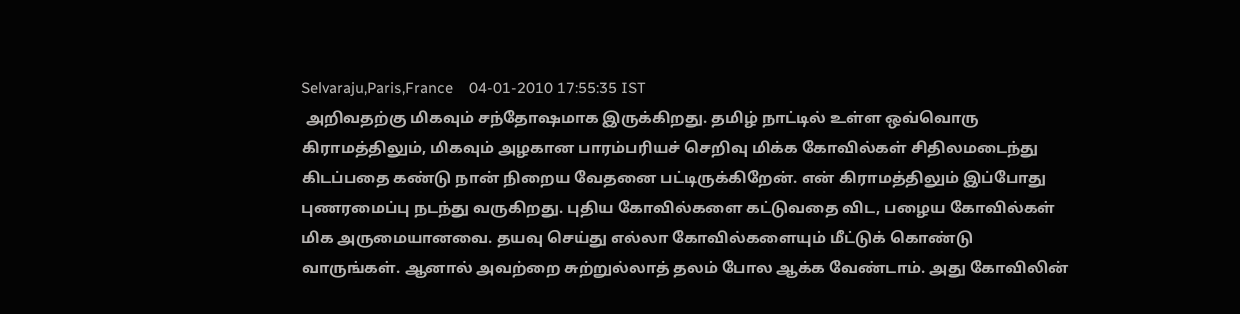Selvaraju,Paris,France    04-01-2010 17:55:35 IST
 அறிவதற்கு மிகவும் சந்தோஷமாக இருக்கிறது. தமிழ் நாட்டில் உள்ள ஒவ்வொரு கிராமத்திலும், மிகவும் அழகான பாரம்பரியச் செறிவு மிக்க கோவில்கள் சிதிலமடைந்து கிடப்பதை கண்டு நான் நிறைய வேதனை பட்டிருக்கிறேன். என் கிராமத்திலும் இப்போது புணரமைப்பு நடந்து வருகிறது. புதிய கோவில்களை கட்டுவதை விட, பழைய கோவில்கள் மிக அருமையானவை. தயவு செய்து எல்லா கோவில்களையும் மீட்டுக் கொண்டு வாருங்கள். ஆனால் அவற்றை சுற்றுல்லாத் தலம் போல ஆக்க வேண்டாம். அது கோவிலின்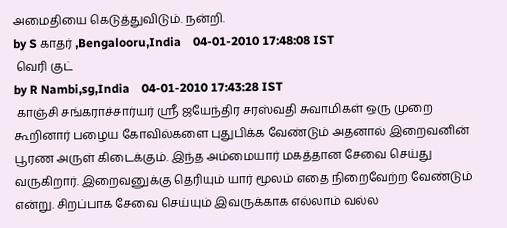அமைதியை கெடுத்துவிடும். நன்றி.
by S காதர் ,Bengalooru,India    04-01-2010 17:48:08 IST
 வெரி குட்
by R Nambi,sg,India    04-01-2010 17:43:28 IST
 காஞ்சி சங்கராச்சார்யர் ஸ்ரீ ஜயேந்திர சரஸ்வதி சுவாமிகள் ஒரு முறை கூறினார் பழைய கோவில்களை புதுபிக்க வேண்டும் அதனால் இறைவனின் பூரண அருள் கிடைக்கும். இந்த அம்மையார் மகத்தான சேவை செய்து வருகிறார். இறைவனுக்கு தெரியும் யார் மூலம் எதை நிறைவேற்ற வேண்டும் என்று. சிறப்பாக சேவை செய்யும் இவருக்காக எல்லாம் வல்ல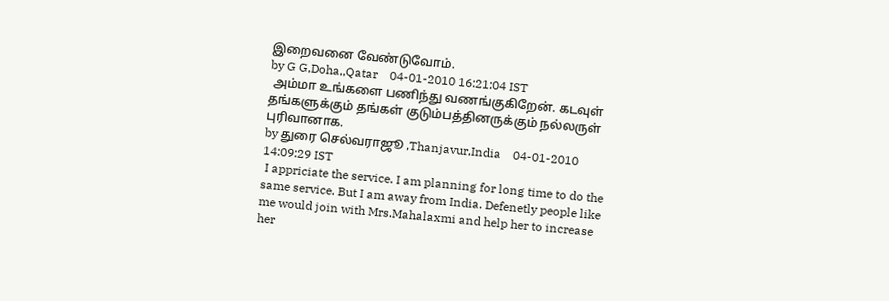இறைவனை வேண்டுவோம்.
by G G,Doha,,Qatar    04-01-2010 16:21:04 IST
 அம்மா உங்களை பணிந்து வணங்குகிறேன். கடவுள் தங்களுக்கும் தங்கள் குடும்பத்தினருக்கும் நல்லருள் புரிவானாக.
by துரை செல்வராஜூ ,Thanjavur,India    04-01-2010 14:09:29 IST
 I appriciate the service. I am planning for long time to do the same service. But I am away from India. Defenetly people like me would join with Mrs.Mahalaxmi and help her to increase her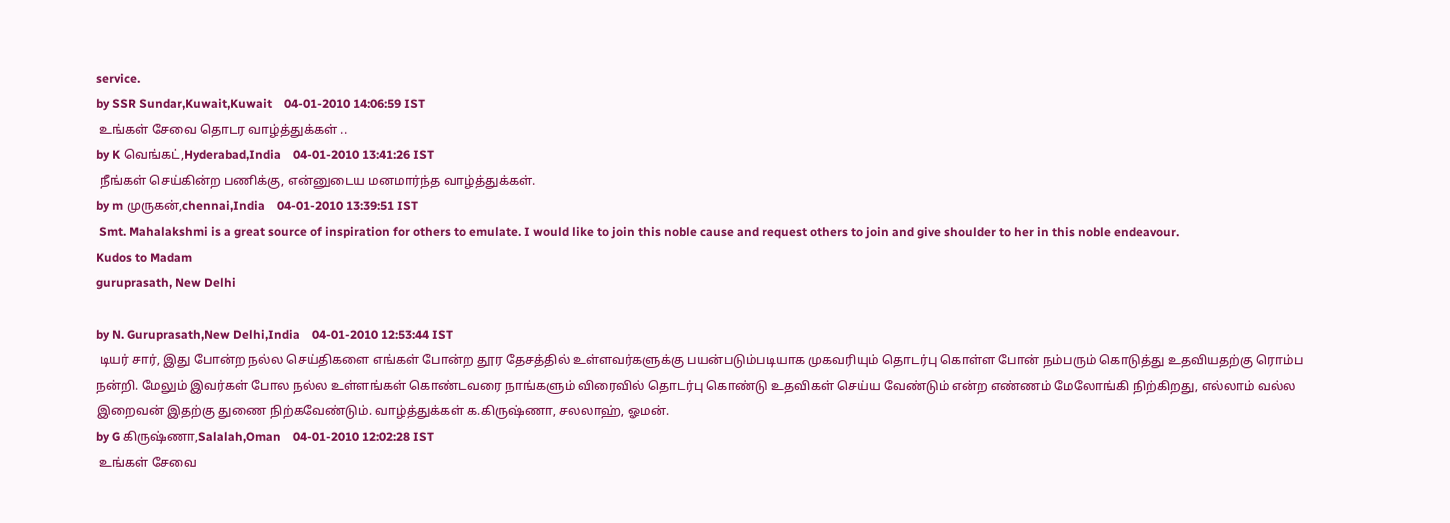service.
by SSR Sundar,Kuwait,Kuwait    04-01-2010 14:06:59 IST
 உங்கள் சேவை தொடர வாழ்த்துக்கள் ..
by K வெங்கட்,Hyderabad,India    04-01-2010 13:41:26 IST
 நீங்கள் செய்கின்ற பணிக்கு, என்னுடைய மனமார்ந்த வாழ்த்துக்கள்.
by m முருகன்,chennai,India    04-01-2010 13:39:51 IST
 Smt. Mahalakshmi is a great source of inspiration for others to emulate. I would like to join this noble cause and request others to join and give shoulder to her in this noble endeavour.
Kudos to Madam
guruprasath, New Delhi

by N. Guruprasath,New Delhi,India    04-01-2010 12:53:44 IST
 டியர் சார், இது போன்ற நல்ல செய்திகளை எங்கள் போன்ற தூர தேசத்தில் உள்ளவர்களுக்கு பயன்படும்படியாக முகவரியும் தொடர்பு கொள்ள போன் நம்பரும் கொடுத்து உதவியதற்கு ரொம்ப நன்றி. மேலும் இவர்கள் போல நல்ல உள்ளங்கள் கொண்டவரை நாங்களும் விரைவில் தொடர்பு கொண்டு உதவிகள் செய்ய வேண்டும் என்ற எண்ணம் மேலோங்கி நிற்கிறது, எல்லாம் வல்ல இறைவன் இதற்கு துணை நிற்கவேண்டும். வாழ்த்துக்கள் க.கிருஷ்ணா, சலலாஹ், ஓமன்.
by G கிருஷ்ணா,Salalah,Oman    04-01-2010 12:02:28 IST
 உங்கள் சேவை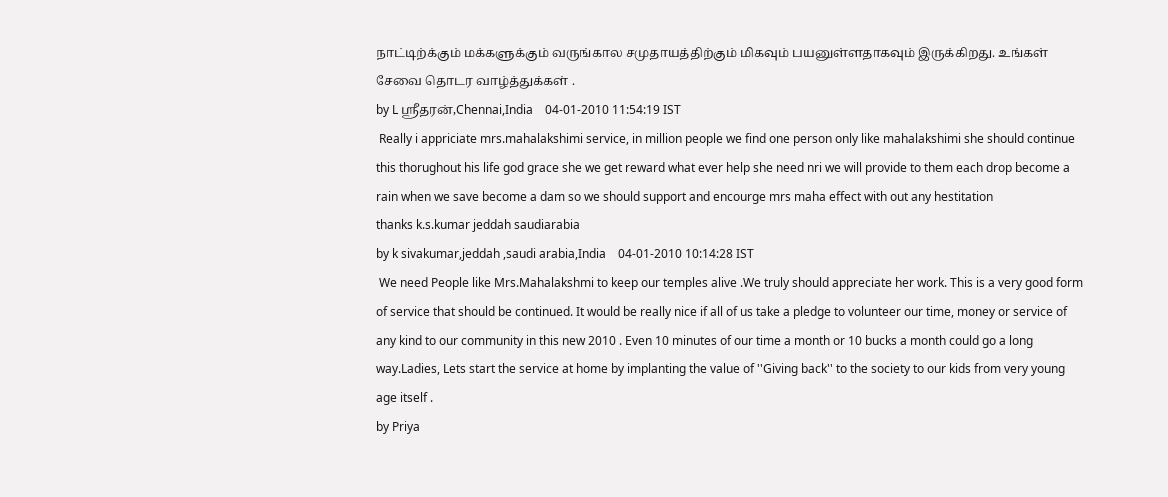நாட்டிற்க்கும் மக்களுக்கும் வருங்கால சமுதாயத்திற்கும் மிகவும் பயனுள்ளதாகவும் இருக்கிறது. உங்கள் சேவை தொடர வாழ்த்துக்கள் .
by L ஸ்ரீதரன்,Chennai,India    04-01-2010 11:54:19 IST
 Really i appriciate mrs.mahalakshimi service, in million people we find one person only like mahalakshimi she should continue this thorughout his life god grace she we get reward what ever help she need nri we will provide to them each drop become a rain when we save become a dam so we should support and encourge mrs maha effect with out any hestitation
thanks k.s.kumar jeddah saudiarabia
by k sivakumar,jeddah ,saudi arabia,India    04-01-2010 10:14:28 IST
 We need People like Mrs.Mahalakshmi to keep our temples alive .We truly should appreciate her work. This is a very good form of service that should be continued. It would be really nice if all of us take a pledge to volunteer our time, money or service of any kind to our community in this new 2010 . Even 10 minutes of our time a month or 10 bucks a month could go a long way.Ladies, Lets start the service at home by implanting the value of ''Giving back'' to the society to our kids from very young age itself .
by Priya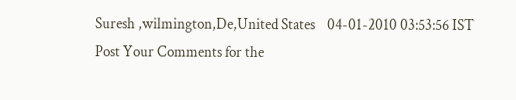Suresh ,wilmington,De,United States    04-01-2010 03:53:56 IST
Post Your Comments for the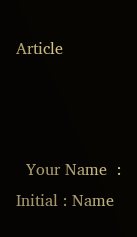Article



  Your Name  :
Initial : Name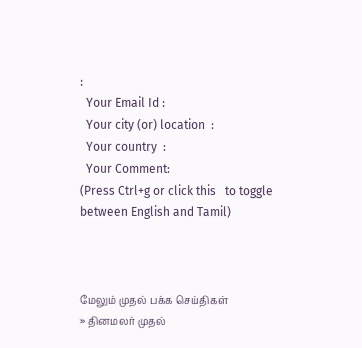:
  Your Email Id :
  Your city (or) location  :
  Your country  :
  Your Comment:
(Press Ctrl+g or click this   to toggle between English and Tamil)



மேலும் முதல் பக்க செய்திகள்
» தினமலர் முதல்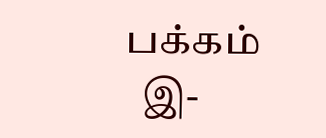பக்கம்
  இ-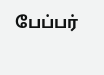பேப்பர்